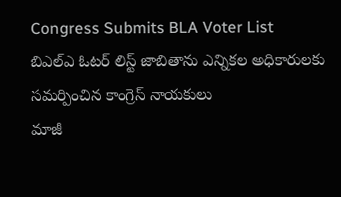Congress Submits BLA Voter List
బిఎల్ఎ ఓటర్ లిస్ట్ జాబితాను ఎన్నికల అధికారులకు సమర్పించిన కాంగ్రెస్ నాయకులు
మాజీ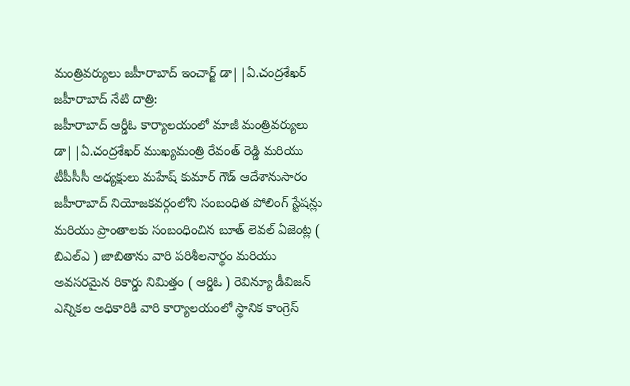మంత్రివర్యులు జహీరాబాద్ ఇంచార్జ్ డా||ఏ.చంద్రశేఖర్
జహీరాబాద్ నేటి దాత్రి:
జహీరాబాద్ ఆర్డీఓ కార్యాలయంలో మాజీ మంత్రివర్యులు డా||ఏ.చంద్రశేఖర్ ముఖ్యమంత్రి రేవంత్ రెడ్డి మరియు టీపీసీసీ అధ్యక్షులు మహేష్ కుమార్ గౌడ్ ఆదేశానుసారం జహీరాబాద్ నియోజకవర్గంలోని సంబంధిత పోలింగ్ స్టేషన్లు మరియు ప్రాంతాలకు సంబంధించిన బూత్ లెవల్ ఏజెంట్ల ( బిఎల్ఎ ) జాబితాను వారి పరిశీలనార్థం మరియు అవసరమైన రికార్డు నిమిత్తం ( ఆర్డిఓ ) రెవిన్యూ డీవిజన్ ఎన్నికల అధికారికి వారి కార్యాలయంలో స్థానిక కాంగ్రెస్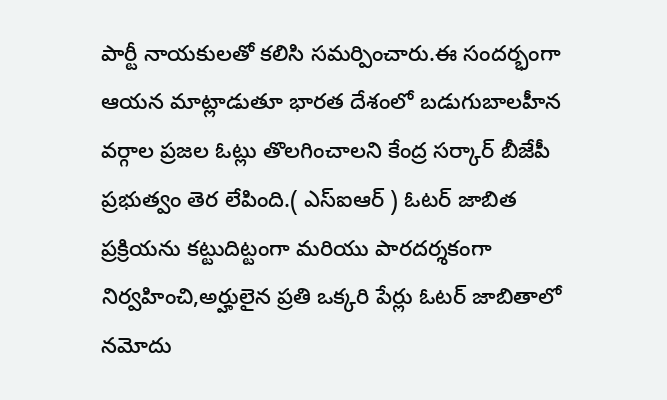పార్టీ నాయకులతో కలిసి సమర్పించారు.ఈ సందర్భంగా ఆయన మాట్లాడుతూ భారత దేశంలో బడుగుబాలహీన వర్గాల ప్రజల ఓట్లు తొలగించాలని కేంద్ర సర్కార్ బీజేపీ ప్రభుత్వం తెర లేపింది.( ఎస్ఐఆర్ ) ఓటర్ జాబిత ప్రక్రియను కట్టుదిట్టంగా మరియు పారదర్శకంగా నిర్వహించి,అర్హులైన ప్రతి ఒక్కరి పేర్లు ఓటర్ జాబితాలో నమోదు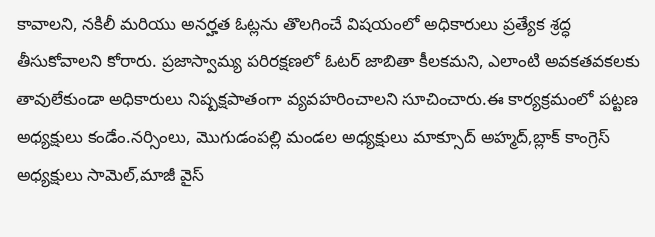కావాలని, నకిలీ మరియు అనర్హత ఓట్లను తొలగించే విషయంలో అధికారులు ప్రత్యేక శ్రద్ధ తీసుకోవాలని కోరారు. ప్రజాస్వామ్య పరిరక్షణలో ఓటర్ జాబితా కీలకమని, ఎలాంటి అవకతవకలకు తావులేకుండా అధికారులు నిష్పక్షపాతంగా వ్యవహరించాలని సూచించారు.ఈ కార్యక్రమంలో పట్టణ అధ్యక్షులు కండేం.నర్సింలు, మొగుడంపల్లి మండల అధ్యక్షులు మాక్సూద్ అహ్మద్,బ్లాక్ కాంగ్రెస్ అధ్యక్షులు సామెల్,మాజీ వైస్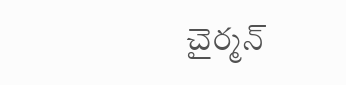చైర్మన్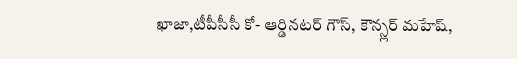ఖాజా,టీపీసీసీ కో- ఆర్డినటర్ గౌస్, కౌన్స్లర్ మహేష్,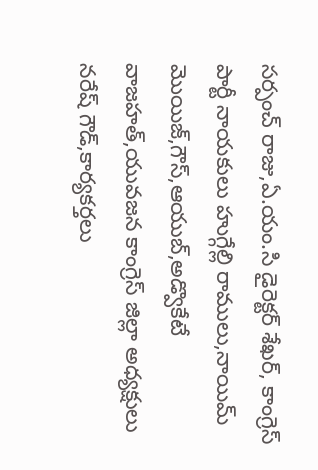సర్పంచ్ రాజు,ఏ.యం.సి డైరెక్టర్ శేఖర్, కాంగ్రెస్ పార్టీ నాయకులు హుగ్గేల్లి రాములు,నాయిమ్ మొయిజ్,గౌస్,ఆయుబ్,అడ్వొకేటే వాజహత్,యువజన కాంగ్రెస్ జిల్లా అధ్యక్షులు నరేష్ గౌడ్,కార్యకర్తలు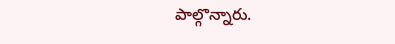పాల్గొన్నారు.